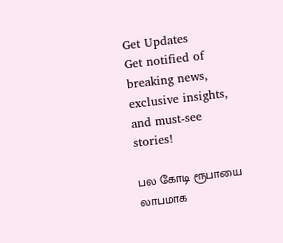Get Updates
Get notified of breaking news, exclusive insights, and must-see stories!

பல கோடி ரூபாயை லாபமாக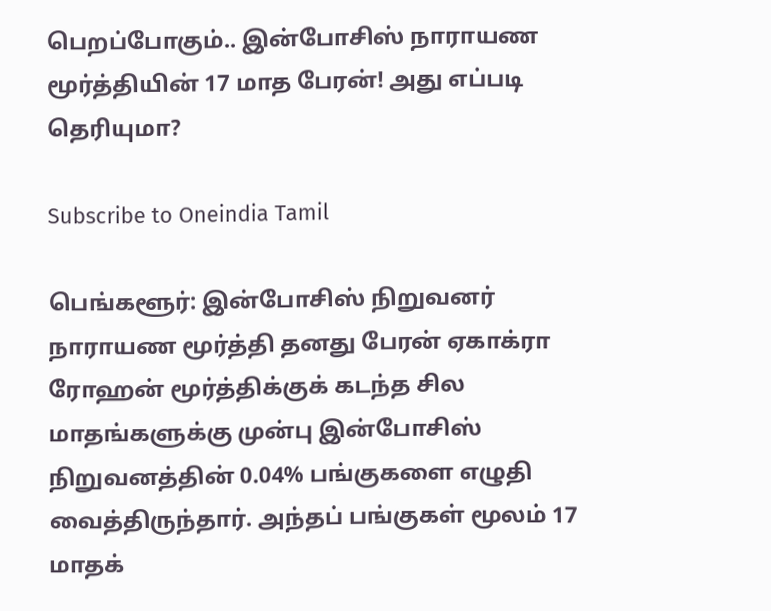பெறப்போகும்.. இன்போசிஸ் நாராயண மூர்த்தியின் 17 மாத பேரன்! அது எப்படி தெரியுமா?

Subscribe to Oneindia Tamil

பெங்களூர்: இன்போசிஸ் நிறுவனர் நாராயண மூர்த்தி தனது பேரன் ஏகாக்ரா ரோஹன் மூர்த்திக்குக் கடந்த சில மாதங்களுக்கு முன்பு இன்போசிஸ் நிறுவனத்தின் 0.04% பங்குகளை எழுதி வைத்திருந்தார். அந்தப் பங்குகள் மூலம் 17 மாதக்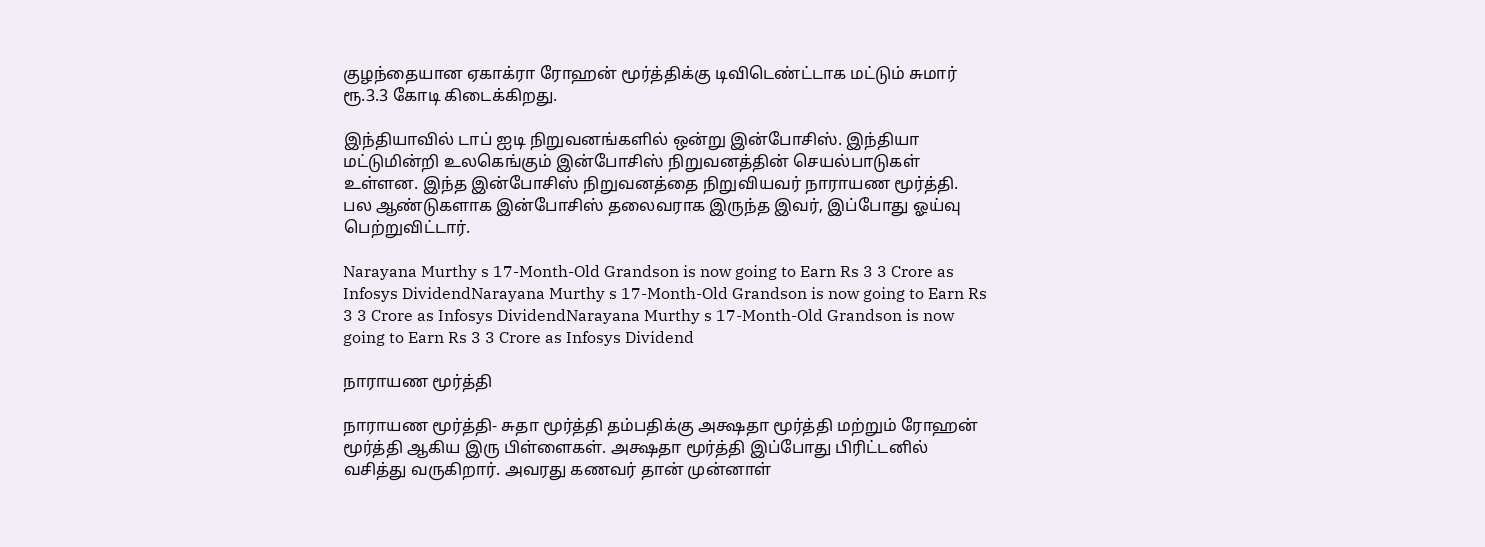குழந்தையான ஏகாக்ரா ரோஹன் மூர்த்திக்கு டிவிடெண்ட்டாக மட்டும் சுமார் ரூ.3.3 கோடி கிடைக்கிறது.

இந்தியாவில் டாப் ஐடி நிறுவனங்களில் ஒன்று இன்போசிஸ். இந்தியா மட்டுமின்றி உலகெங்கும் இன்போசிஸ் நிறுவனத்தின் செயல்பாடுகள் உள்ளன. இந்த இன்போசிஸ் நிறுவனத்தை நிறுவியவர் நாராயண மூர்த்தி. பல ஆண்டுகளாக இன்போசிஸ் தலைவராக இருந்த இவர், இப்போது ஓய்வு பெற்றுவிட்டார்.

Narayana Murthy s 17-Month-Old Grandson is now going to Earn Rs 3 3 Crore as Infosys DividendNarayana Murthy s 17-Month-Old Grandson is now going to Earn Rs 3 3 Crore as Infosys DividendNarayana Murthy s 17-Month-Old Grandson is now going to Earn Rs 3 3 Crore as Infosys Dividend

நாராயண மூர்த்தி

நாராயண மூர்த்தி- சுதா மூர்த்தி தம்பதிக்கு அக்ஷதா மூர்த்தி மற்றும் ரோஹன் மூர்த்தி ஆகிய இரு பிள்ளைகள். அக்ஷதா மூர்த்தி இப்போது பிரிட்டனில் வசித்து வருகிறார். அவரது கணவர் தான் முன்னாள்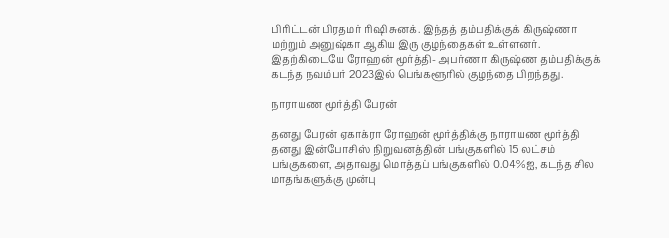பிரிட்டன் பிரதமர் ரிஷி சுனக். இந்தத் தம்பதிக்குக் கிருஷ்ணா மற்றும் அனுஷ்கா ஆகிய இரு குழந்தைகள் உள்ளனர். இதற்கிடையே ரோஹன் மூர்த்தி- அபர்ணா கிருஷ்ண தம்பதிக்குக் கடந்த நவம்பர் 2023இல் பெங்களூரில் குழந்தை பிறந்தது.

நாராயண மூர்த்தி பேரன்

தனது பேரன் ஏகாக்ரா ரோஹன் மூர்த்திக்கு நாராயண மூர்த்தி தனது இன்போசிஸ் நிறுவனத்தின் பங்குகளில் 15 லட்சம் பங்குகளை, அதாவது மொத்தப் பங்குகளில் 0.04%ஐ, கடந்த சில மாதங்களுக்கு முன்பு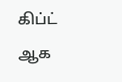கிப்ட் ஆக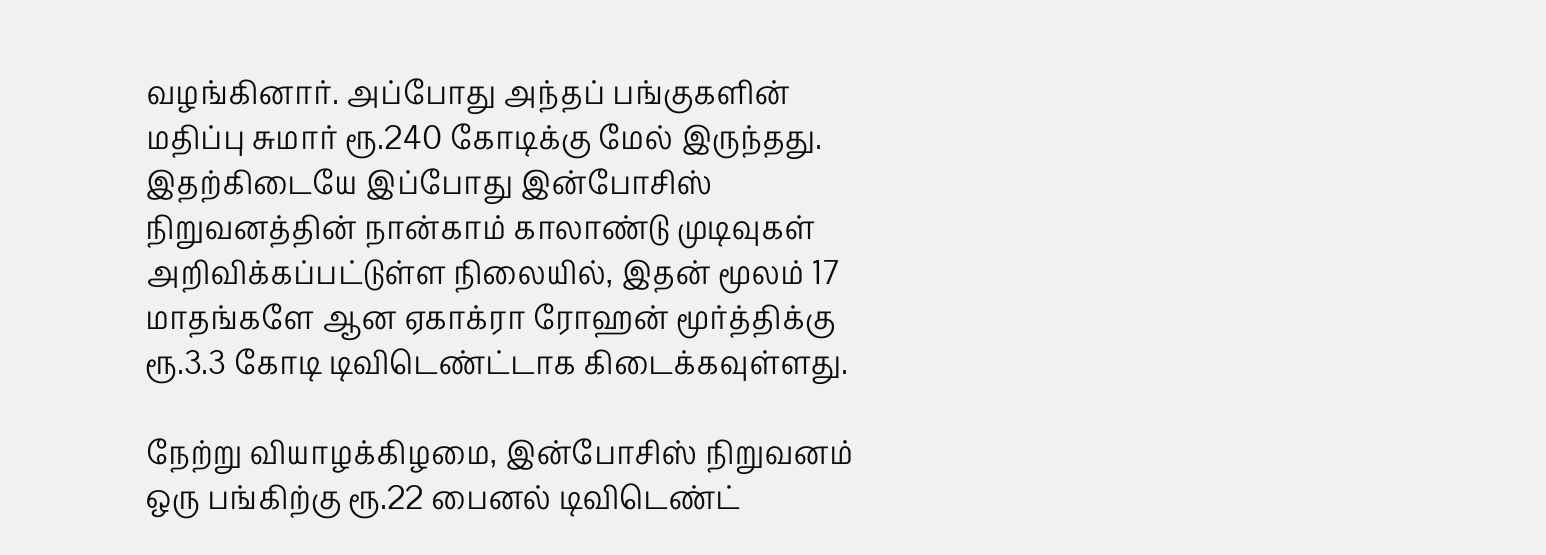வழங்கினார். அப்போது அந்தப் பங்குகளின் மதிப்பு சுமார் ரூ.240 கோடிக்கு மேல் இருந்தது. இதற்கிடையே இப்போது இன்போசிஸ் நிறுவனத்தின் நான்காம் காலாண்டு முடிவுகள் அறிவிக்கப்பட்டுள்ள நிலையில், இதன் மூலம் 17 மாதங்களே ஆன ஏகாக்ரா ரோஹன் மூர்த்திக்கு ரூ.3.3 கோடி டிவிடெண்ட்டாக கிடைக்கவுள்ளது.

நேற்று வியாழக்கிழமை, இன்போசிஸ் நிறுவனம் ஒரு பங்கிற்கு ரூ.22 பைனல் டிவிடெண்ட்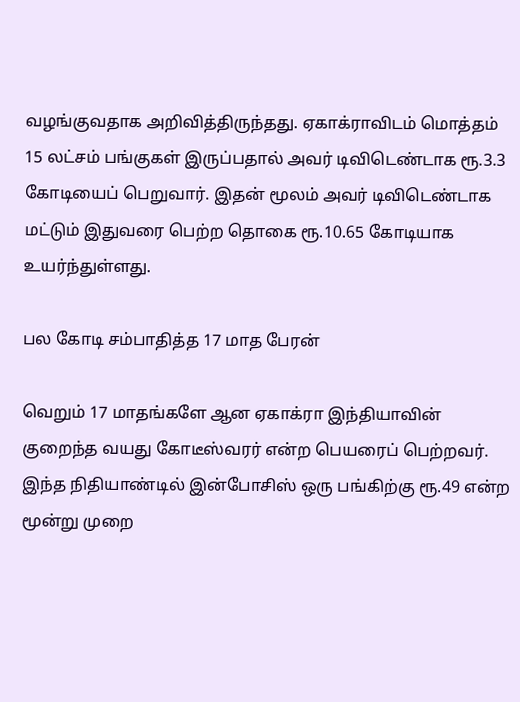வழங்குவதாக அறிவித்திருந்தது. ஏகாக்ராவிடம் மொத்தம் 15 லட்சம் பங்குகள் இருப்பதால் அவர் டிவிடெண்டாக ரூ.3.3 கோடியைப் பெறுவார். இதன் மூலம் அவர் டிவிடெண்டாக மட்டும் இதுவரை பெற்ற தொகை ரூ.10.65 கோடியாக உயர்ந்துள்ளது.

பல கோடி சம்பாதித்த 17 மாத பேரன்

வெறும் 17 மாதங்களே ஆன ஏகாக்ரா இந்தியாவின் குறைந்த வயது கோடீஸ்வரர் என்ற பெயரைப் பெற்றவர். இந்த நிதியாண்டில் இன்போசிஸ் ஒரு பங்கிற்கு ரூ.49 என்ற மூன்று முறை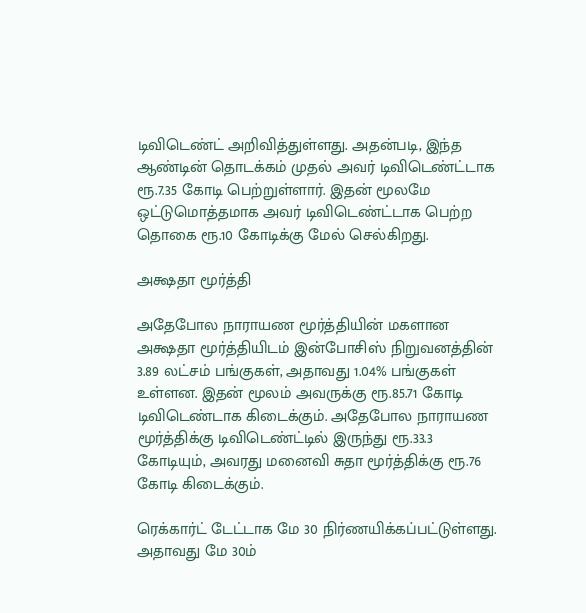டிவிடெண்ட் அறிவித்துள்ளது. அதன்படி, இந்த ஆண்டின் தொடக்கம் முதல் அவர் டிவிடெண்ட்டாக ரூ.7.35 கோடி பெற்றுள்ளார். இதன் மூலமே ஒட்டுமொத்தமாக அவர் டிவிடெண்ட்டாக பெற்ற தொகை ரூ.10 கோடிக்கு மேல் செல்கிறது.

அக்ஷதா மூர்த்தி

அதேபோல நாராயண மூர்த்தியின் மகளான அக்ஷதா மூர்த்தியிடம் இன்போசிஸ் நிறுவனத்தின் 3.89 லட்சம் பங்குகள், அதாவது 1.04% பங்குகள் உள்ளன. இதன் மூலம் அவருக்கு ரூ.85.71 கோடி டிவிடெண்டாக கிடைக்கும். அதேபோல நாராயண மூர்த்திக்கு டிவிடெண்ட்டில் இருந்து ரூ.33.3 கோடியும், அவரது மனைவி சுதா மூர்த்திக்கு ரூ.76 கோடி கிடைக்கும்.

ரெக்கார்ட் டேட்டாக மே 30 நிர்ணயிக்கப்பட்டுள்ளது. அதாவது மே 30ம்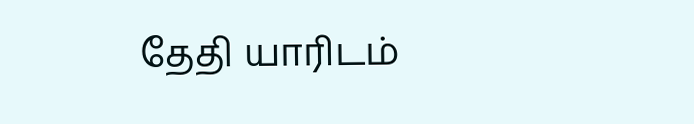தேதி யாரிடம்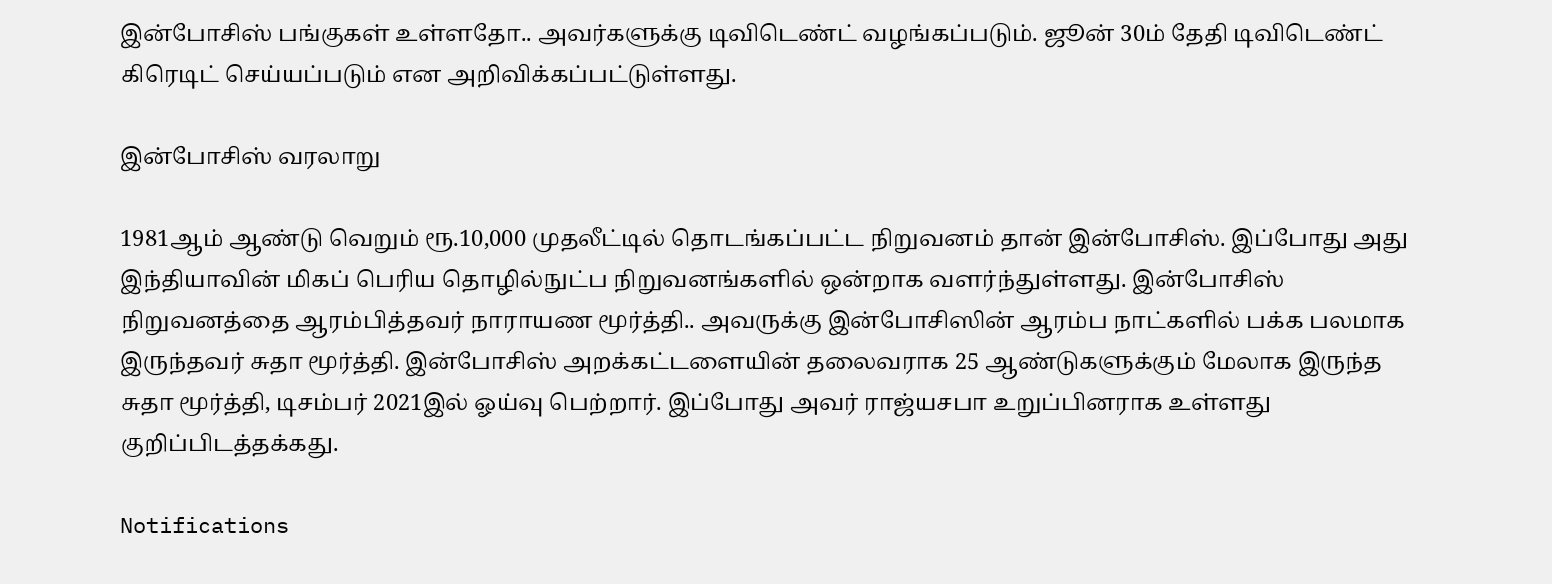இன்போசிஸ் பங்குகள் உள்ளதோ.. அவர்களுக்கு டிவிடெண்ட் வழங்கப்படும். ஜூன் 30ம் தேதி டிவிடெண்ட் கிரெடிட் செய்யப்படும் என அறிவிக்கப்பட்டுள்ளது.

இன்போசிஸ் வரலாறு

1981ஆம் ஆண்டு வெறும் ரூ.10,000 முதலீட்டில் தொடங்கப்பட்ட நிறுவனம் தான் இன்போசிஸ். இப்போது அது இந்தியாவின் மிகப் பெரிய தொழில்நுட்ப நிறுவனங்களில் ஒன்றாக வளர்ந்துள்ளது. இன்போசிஸ் நிறுவனத்தை ஆரம்பித்தவர் நாராயண மூர்த்தி.. அவருக்கு இன்போசிஸின் ஆரம்ப நாட்களில் பக்க பலமாக இருந்தவர் சுதா மூர்த்தி. இன்போசிஸ் அறக்கட்டளையின் தலைவராக 25 ஆண்டுகளுக்கும் மேலாக இருந்த சுதா மூர்த்தி, டிசம்பர் 2021இல் ஓய்வு பெற்றார். இப்போது அவர் ராஜ்யசபா உறுப்பினராக உள்ளது குறிப்பிடத்தக்கது.

Notifications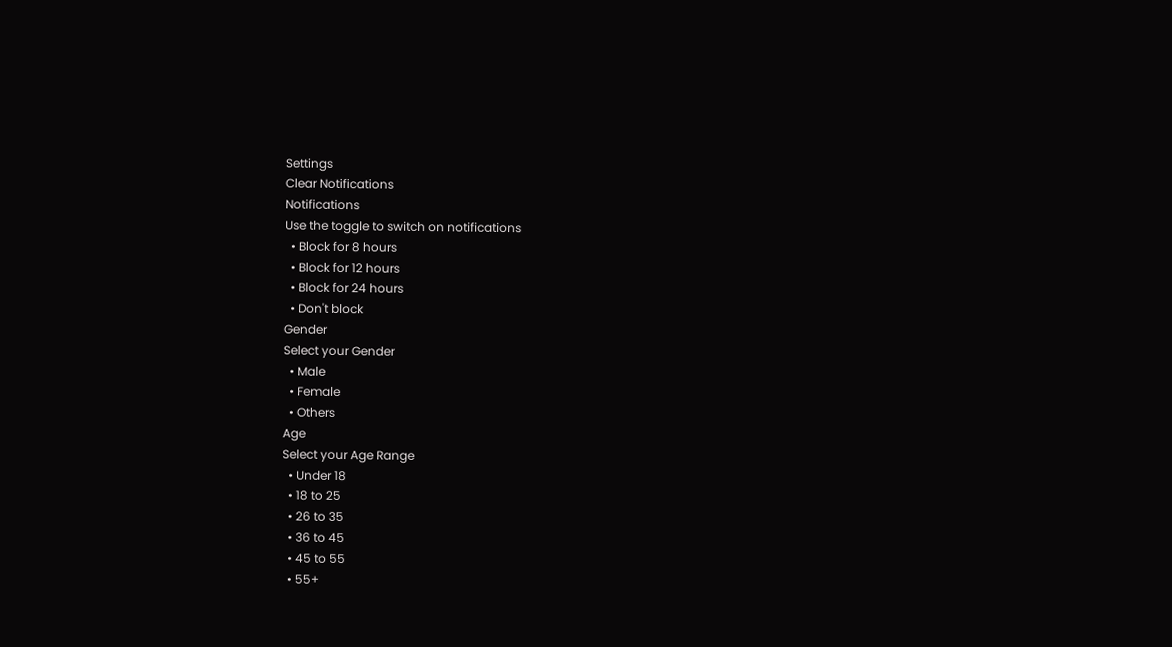Settings
Clear Notifications
Notifications
Use the toggle to switch on notifications
  • Block for 8 hours
  • Block for 12 hours
  • Block for 24 hours
  • Don't block
Gender
Select your Gender
  • Male
  • Female
  • Others
Age
Select your Age Range
  • Under 18
  • 18 to 25
  • 26 to 35
  • 36 to 45
  • 45 to 55
  • 55+